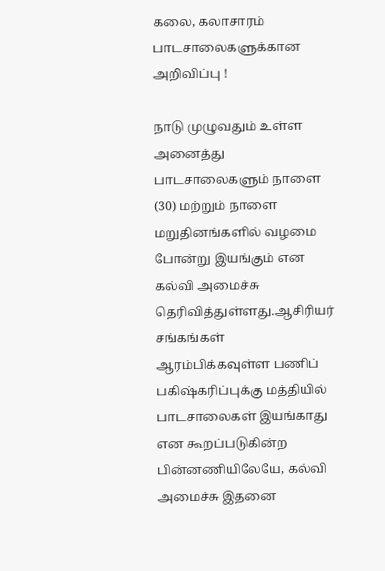கலை, கலாசாரம்
பாடசாலைகளுக்கான அறிவிப்பு !

நாடு முழுவதும் உள்ள அனைத்து பாடசாலைகளும் நாளை (30) மற்றும் நாளை மறுதினங்களில் வழமை போன்று இயங்கும் என கல்வி அமைச்சு தெரிவித்துள்ளது.ஆசிரியர் சங்கங்கள் ஆரம்பிக்கவுள்ள பணிப் பகிஷ்கரிப்புக்கு மத்தியில் பாடசாலைகள் இயங்காது என கூறப்படுகின்ற பின்னணியிலேயே, கல்வி அமைச்சு இதனை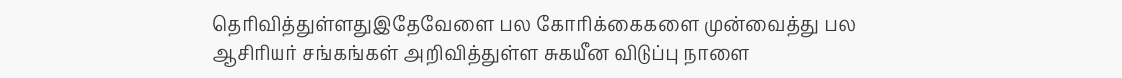தெரிவித்துள்ளதுஇதேவேளை பல கோரிக்கைகளை முன்வைத்து பல ஆசிரியர் சங்கங்கள் அறிவித்துள்ள சுகயீன விடுப்பு நாளை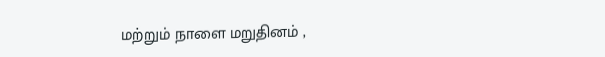மற்றும் நாளை மறுதினம் ,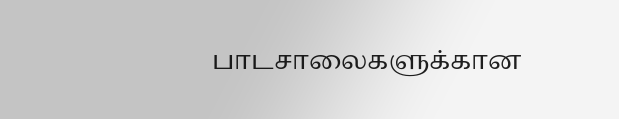பாடசாலைகளுக்கான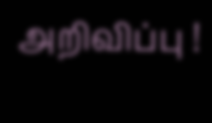அறிவிப்பு !